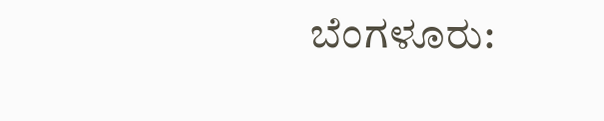ಬೆಂಗಳೂರು: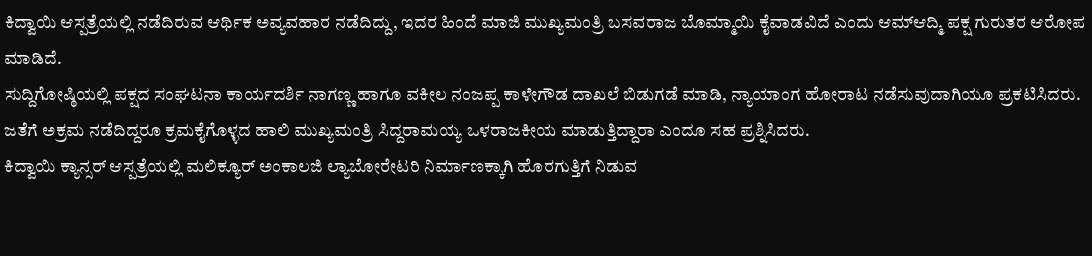ಕಿದ್ವಾಯಿ ಆಸ್ಪತ್ರೆಯಲ್ಲಿ ನಡೆದಿರುವ ಆರ್ಥಿಕ ಅವ್ಯವಹಾರ ನಡೆದಿದ್ದು, ಇದರ ಹಿಂದೆ ಮಾಜಿ ಮುಖ್ಯಮಂತ್ರಿ ಬಸವರಾಜ ಬೊಮ್ಮಾಯಿ ಕೈವಾಡವಿದೆ ಎಂದು ಆಮ್‌ಆದ್ಮಿ ಪಕ್ಷ ಗುರುತರ ಆರೋಪ ಮಾಡಿದೆ.
ಸುದ್ದಿಗೋಷ್ಠಿಯಲ್ಲಿ ಪಕ್ಷದ ಸಂಘಟನಾ ಕಾರ್ಯದರ್ಶಿ ನಾಗಣ್ಣ ಹಾಗೂ ವಕೀಲ ನಂಜಪ್ಪ ಕಾಳೇಗೌಡ ದಾಖಲೆ ಬಿಡುಗಡೆ ಮಾಡಿ, ನ್ಯಾಯಾಂಗ ಹೋರಾಟ ನಡೆಸುವುದಾಗಿಯೂ ಪ್ರಕಟಿಸಿದರು. ಜತೆಗೆ ಅಕ್ರಮ ನಡೆದಿದ್ದರೂ ಕ್ರಮಕೈಗೊಳ್ಳದ ಹಾಲಿ ಮುಖ್ಯಮಂತ್ರಿ ಸಿದ್ದರಾಮಯ್ಯ ಒಳರಾಜಕೀಯ ಮಾಡುತ್ತಿದ್ದಾರಾ ಎಂದೂ ಸಹ ಪ್ರಶ್ನಿಸಿದರು.
ಕಿದ್ವಾಯಿ ಕ್ಯಾನ್ಸರ್ ಆಸ್ಪತ್ರೆಯಲ್ಲಿ ಮಲಿಕ್ಯೂರ್ ಅಂಕಾಲಜಿ ಲ್ಯಾಬೋರೇಟರಿ ನಿರ್ಮಾಣಕ್ಕಾಗಿ ಹೊರಗುತ್ತಿಗೆ ನಿಡುವ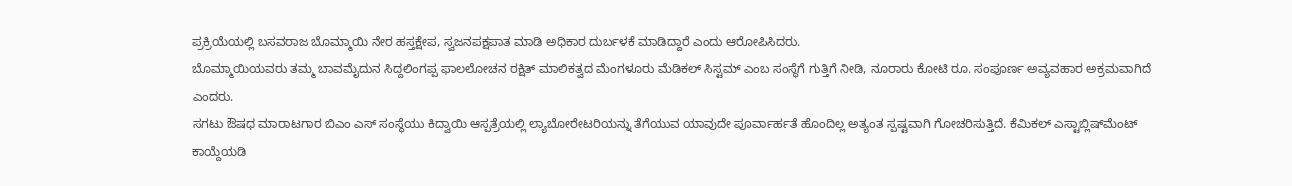ಪ್ರಕ್ರಿಯೆಯಲ್ಲಿ ಬಸವರಾಜ ಬೊಮ್ಮಾಯಿ ನೇರ ಹಸ್ತಕ್ಷೇಪ, ಸ್ವಜನಪಕ್ಷಪಾತ ಮಾಡಿ ಅಧಿಕಾರ ದುರ್ಬಳಕೆ ಮಾಡಿದ್ದಾರೆ ಎಂದು ಆರೋಪಿಸಿದರು.
ಬೊಮ್ಮಾಯಿಯವರು ತಮ್ಮ ಬಾವಮೈದುನ‌ ಸಿದ್ದಲಿಂಗಪ್ಪ ಫಾಲಲೋಚನ ರಕ್ಷಿತ್ ಮಾಲಿಕತ್ವದ ಮೆಂಗಳೂರು ಮೆಡಿಕಲ್ ಸಿಸ್ಟಮ್ ಎಂಬ ಸಂಸ್ಥೆಗೆ ಗುತ್ತಿಗೆ ನೀಡಿ, ನೂರಾರು ಕೋಟಿ ರೂ. ಸಂಪೂರ್ಣ ಅವ್ಯವಹಾರ ಅಕ್ರಮವಾಗಿದೆ ಎಂದರು.
ಸಗಟು ಔಷಧ ಮಾರಾಟಗಾರ ಬಿಎಂ ಎಸ್ ಸಂಸ್ಥೆಯು ಕಿದ್ವಾಯಿ ಆಸ್ಪತ್ರೆಯಲ್ಲಿ ಲ್ಯಾಬೋರೇಟರಿಯನ್ನು ತೆಗೆಯುವ ಯಾವುದೇ ಪೂರ್ವಾರ್ಹತೆ ಹೊಂದಿಲ್ಲ ಅತ್ಯಂತ ಸ್ಪಷ್ಟವಾಗಿ ಗೋಚರಿಸುತ್ತಿದೆ. ಕೆಮಿಕಲ್ ಎಸ್ಟಾಬ್ಲಿಷ್‌ಮೆಂಟ್ ಕಾಯ್ದೆಯಡಿ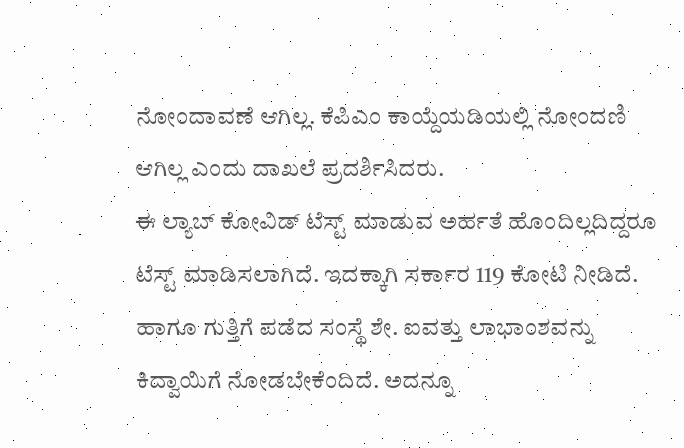ನೋಂದಾವಣೆ ಆಗಿಲ್ಲ. ಕೆಪಿಎಂ ಕಾಯ್ದೆಯಡಿಯಲ್ಲಿ ನೋಂದಣಿ ಆಗಿಲ್ಲ ಎಂದು ದಾಖಲೆ ಪ್ರದರ್ಶಿಸಿದರು.
ಈ ಲ್ಯಾಬ್ ಕೋವಿಡ್ ಟೆಸ್ಟ್ ಮಾಡುವ ಅರ್ಹತೆ ಹೊಂದಿಲ್ಲದಿದ್ದರೂ ಟೆಸ್ಟ್ ಮಾಡಿಸಲಾಗಿದೆ. ಇದಕ್ಕಾಗಿ ಸರ್ಕಾರ 119 ಕೋಟಿ ನೀಡಿದೆ. ಹಾಗೂ ಗುತ್ತಿಗೆ ಪಡೆದ ಸಂಸ್ಥೆ ಶೇ. ಐವತ್ತು ಲಾಭಾಂಶವನ್ನು ಕಿದ್ವಾಯಿಗೆ ನೋಡಬೇಕೆಂದಿದೆ. ಅದನ್ನೂ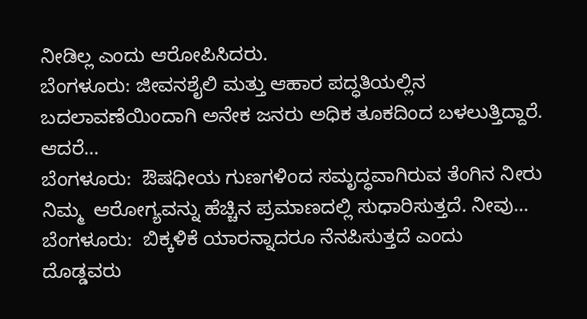ನೀಡಿಲ್ಲ ಎಂದು ಆರೋಪಿಸಿದರು.
ಬೆಂಗಳೂರು: ಜೀವನಶೈಲಿ ಮತ್ತು ಆಹಾರ ಪದ್ಧತಿಯಲ್ಲಿನ ಬದಲಾವಣೆಯಿಂದಾಗಿ ಅನೇಕ ಜನರು ಅಧಿಕ ತೂಕದಿಂದ ಬಳಲುತ್ತಿದ್ದಾರೆ. ಆದರೆ…
ಬೆಂಗಳೂರು:  ಔಷಧೀಯ ಗುಣಗಳಿಂದ ಸಮೃದ್ಧವಾಗಿರುವ ತೆಂಗಿನ ನೀರು ನಿಮ್ಮ  ಆರೋಗ್ಯವನ್ನು ಹೆಚ್ಚಿನ ಪ್ರಮಾಣದಲ್ಲಿ ಸುಧಾರಿಸುತ್ತದೆ. ನೀವು…
ಬೆಂಗಳೂರು:  ಬಿಕ್ಕಳಿಕೆ ಯಾರನ್ನಾದರೂ ನೆನಪಿಸುತ್ತದೆ ಎಂದು ದೊಡ್ಡವರು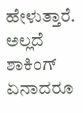ಹೇಳುತ್ತಾರೆ. ಅಲ್ಲದೆ ಶಾಕಿಂಗ್ ಏನಾದರೂ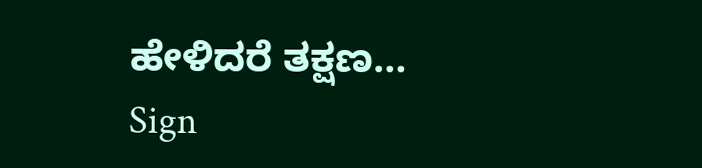ಹೇಳಿದರೆ ತಕ್ಷಣ…
Sign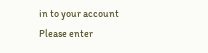in to your account
Please enter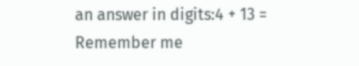an answer in digits:4 + 13 =
Remember me